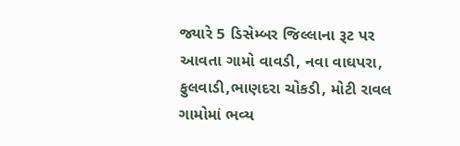જ્યારે 5 ડિસેમ્બર જિલ્લાના રૂટ પર આવતા ગામો વાવડી, નવા વાઘપરા, ફુલવાડી,ભાણદરા ચોકડી, મોટી રાવલ ગામોમાં ભવ્ય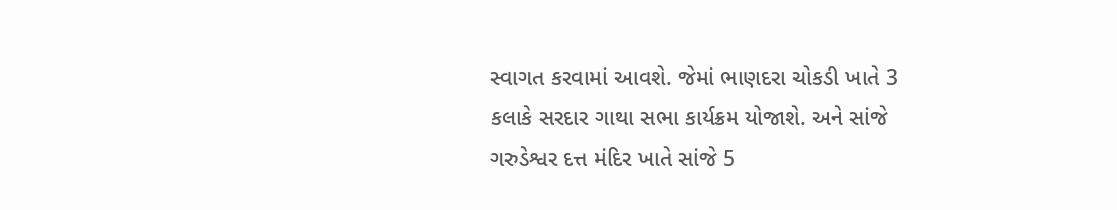સ્વાગત કરવામાં આવશે. જેમાં ભાણદરા ચોકડી ખાતે 3 કલાકે સરદાર ગાથા સભા કાર્યક્રમ યોજાશે. અને સાંજે ગરુડેશ્વર દત્ત મંદિર ખાતે સાંજે 5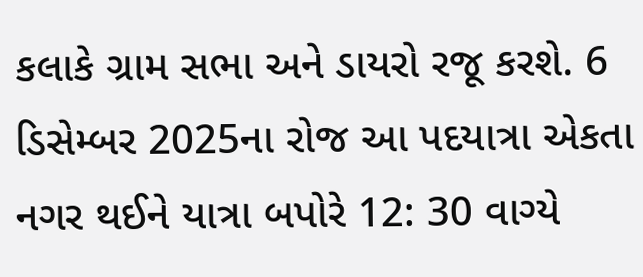કલાકે ગ્રામ સભા અને ડાયરો રજૂ કરશે. 6 ડિસેમ્બર 2025ના રોજ આ પદયાત્રા એકતા નગર થઈને યાત્રા બપોરે 12: 30 વાગ્યે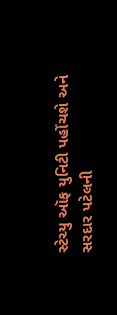સ્ટેચ્યુ ઑફ યુનિટી પહોંચશે અને સરદાર પટેલની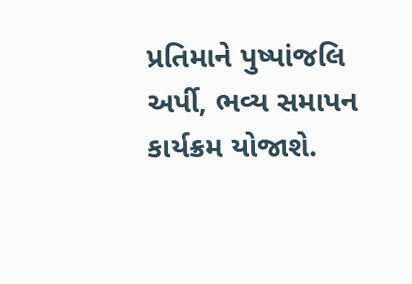પ્રતિમાને પુષ્પાંજલિ અર્પી, ભવ્ય સમાપન કાર્યક્રમ યોજાશે.